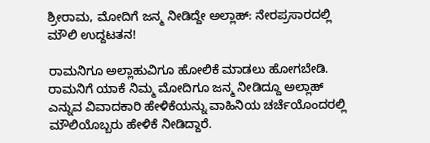ಶ್ರೀರಾಮ, ಮೋದಿಗೆ ಜನ್ಮ ನೀಡಿದ್ದೇ ಅಲ್ಲಾಹ್: ನೇರಪ್ರಸಾರದಲ್ಲಿ ಮೌಲಿ ಉದ್ದಟತನ!

ರಾಮನಿಗೂ ಅಲ್ಲಾಹುವಿಗೂ ಹೋಲಿಕೆ ಮಾಡಲು ಹೋಗಬೇಡಿ. ರಾಮನಿಗೆ ಯಾಕೆ ನಿಮ್ಮ ಮೋದಿಗೂ ಜನ್ಮ ನೀಡಿದ್ದೂ ಅಲ್ಲಾಹ್ ಎನ್ನುವ ವಿವಾದಕಾರಿ ಹೇಳಿಕೆಯನ್ನು ವಾಹಿನಿಯ ಚರ್ಚೆಯೊಂದರಲ್ಲಿ ಮೌಲಿಯೊಬ್ಬರು ಹೇಳಿಕೆ ನೀಡಿದ್ದಾರೆ.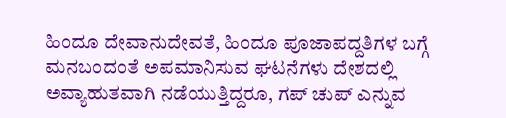ಹಿಂದೂ ದೇವಾನುದೇವತೆ, ಹಿಂದೂ ಪೂಜಾಪದ್ದತಿಗಳ ಬಗ್ಗೆ ಮನಬಂದಂತೆ ಅಪಮಾನಿಸುವ ಘಟನೆಗಳು ದೇಶದಲ್ಲಿ ಅವ್ಯಾಹುತವಾಗಿ ನಡೆಯುತ್ತಿದ್ದರೂ, ಗಪ್ ಚುಪ್ ಎನ್ನುವ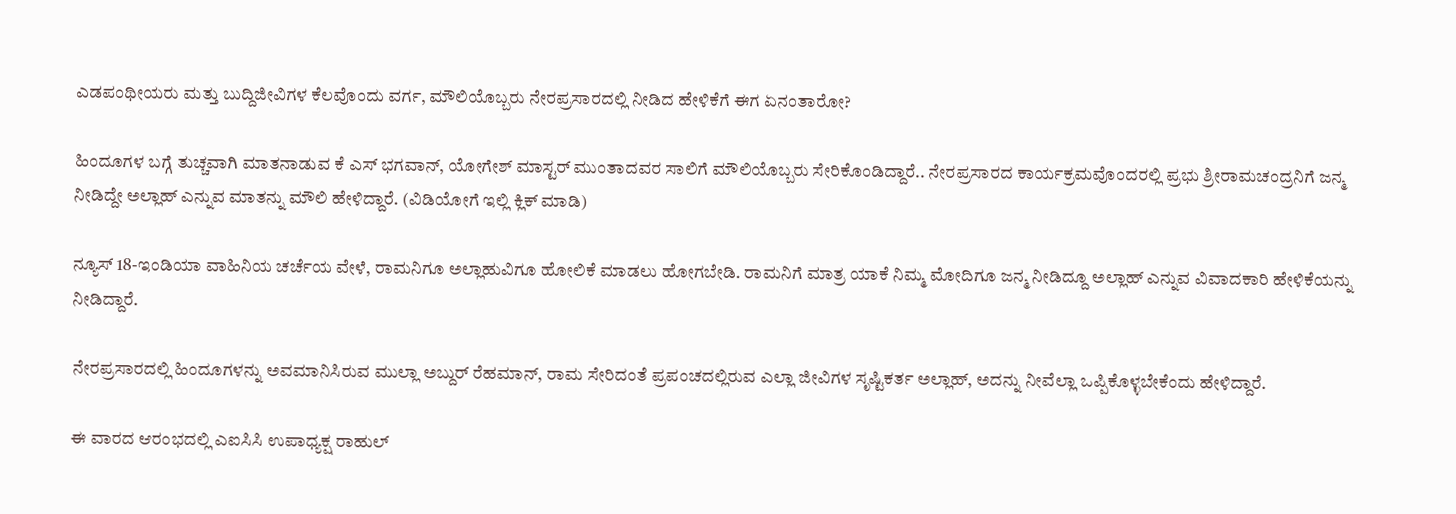ಎಡಪಂಥೀಯರು ಮತ್ತು ಬುದ್ದಿಜೀವಿಗಳ ಕೆಲವೊಂದು ವರ್ಗ, ಮೌಲಿಯೊಬ್ಬರು ನೇರಪ್ರಸಾರದಲ್ಲಿ ನೀಡಿದ ಹೇಳಿಕೆಗೆ ಈಗ ಏನಂತಾರೋ?

ಹಿಂದೂಗಳ ಬಗ್ಗೆ ತುಚ್ಚವಾಗಿ ಮಾತನಾಡುವ ಕೆ ಎಸ್ ಭಗವಾನ್, ಯೋಗೇಶ್ ಮಾಸ್ಟರ್ ಮುಂತಾದವರ ಸಾಲಿಗೆ ಮೌಲಿಯೊಬ್ಬರು ಸೇರಿಕೊಂಡಿದ್ದಾರೆ.. ನೇರಪ್ರಸಾರದ ಕಾರ್ಯಕ್ರಮವೊಂದರಲ್ಲಿ ಪ್ರಭು ಶ್ರೀರಾಮಚಂದ್ರನಿಗೆ ಜನ್ಮ ನೀಡಿದ್ದೇ ಅಲ್ಲಾಹ್ ಎನ್ನುವ ಮಾತನ್ನು ಮೌಲಿ ಹೇಳಿದ್ದಾರೆ. (ವಿಡಿಯೋಗೆ ಇಲ್ಲಿ ಕ್ಲಿಕ್ ಮಾಡಿ)

ನ್ಯೂಸ್ 18-ಇಂಡಿಯಾ ವಾಹಿನಿಯ ಚರ್ಚೆಯ ವೇಳೆ, ರಾಮನಿಗೂ ಅಲ್ಲಾಹುವಿಗೂ ಹೋಲಿಕೆ ಮಾಡಲು ಹೋಗಬೇಡಿ. ರಾಮನಿಗೆ ಮಾತ್ರ ಯಾಕೆ ನಿಮ್ಮ ಮೋದಿಗೂ ಜನ್ಮ ನೀಡಿದ್ದೂ ಅಲ್ಲಾಹ್ ಎನ್ನುವ ವಿವಾದಕಾರಿ ಹೇಳಿಕೆಯನ್ನು ನೀಡಿದ್ದಾರೆ.

ನೇರಪ್ರಸಾರದಲ್ಲಿ ಹಿಂದೂಗಳನ್ನು ಅವಮಾನಿಸಿರುವ ಮುಲ್ಲಾ ಅಬ್ದುರ್ ರೆಹಮಾನ್, ರಾಮ ಸೇರಿದಂತೆ ಪ್ರಪಂಚದಲ್ಲಿರುವ ಎಲ್ಲಾ ಜೀವಿಗಳ ಸೃಷ್ಟಿಕರ್ತ ಅಲ್ಲಾಹ್, ಅದನ್ನು ನೀವೆಲ್ಲಾ ಒಪ್ಪಿಕೊಳ್ಳಬೇಕೆಂದು ಹೇಳಿದ್ದಾರೆ.

ಈ ವಾರದ ಆರಂಭದಲ್ಲಿ ಎಐಸಿಸಿ ಉಪಾಧ್ಯಕ್ಷ ರಾಹುಲ್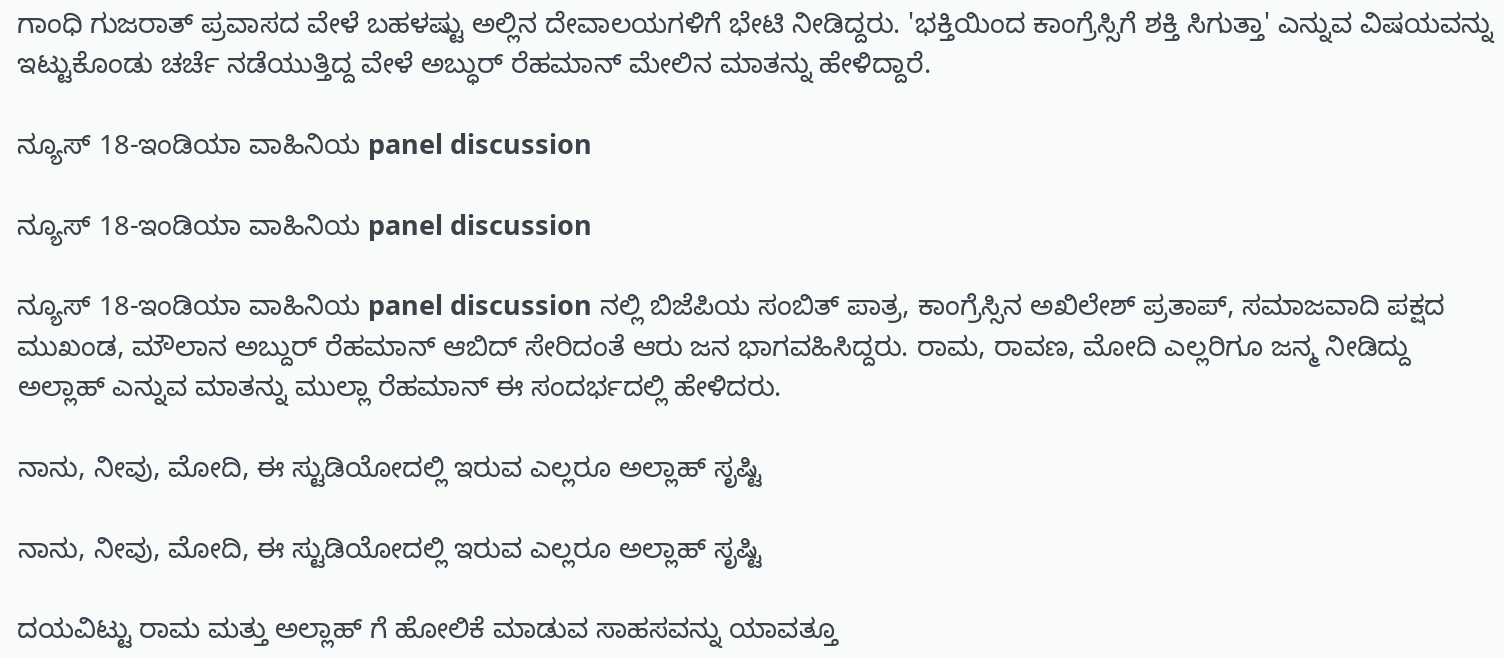ಗಾಂಧಿ ಗುಜರಾತ್ ಪ್ರವಾಸದ ವೇಳೆ ಬಹಳಷ್ಟು ಅಲ್ಲಿನ ದೇವಾಲಯಗಳಿಗೆ ಭೇಟಿ ನೀಡಿದ್ದರು. 'ಭಕ್ತಿಯಿಂದ ಕಾಂಗ್ರೆಸ್ಸಿಗೆ ಶಕ್ತಿ ಸಿಗುತ್ತಾ' ಎನ್ನುವ ವಿಷಯವನ್ನು ಇಟ್ಟುಕೊಂಡು ಚರ್ಚೆ ನಡೆಯುತ್ತಿದ್ದ ವೇಳೆ ಅಬ್ಧುರ್ ರೆಹಮಾನ್ ಮೇಲಿನ ಮಾತನ್ನು ಹೇಳಿದ್ದಾರೆ.

ನ್ಯೂಸ್ 18-ಇಂಡಿಯಾ ವಾಹಿನಿಯ panel discussion

ನ್ಯೂಸ್ 18-ಇಂಡಿಯಾ ವಾಹಿನಿಯ panel discussion

ನ್ಯೂಸ್ 18-ಇಂಡಿಯಾ ವಾಹಿನಿಯ panel discussion ನಲ್ಲಿ ಬಿಜೆಪಿಯ ಸಂಬಿತ್ ಪಾತ್ರ, ಕಾಂಗ್ರೆಸ್ಸಿನ ಅಖಿಲೇಶ್ ಪ್ರತಾಪ್, ಸಮಾಜವಾದಿ ಪಕ್ಷದ ಮುಖಂಡ, ಮೌಲಾನ ಅಬ್ದುರ್ ರೆಹಮಾನ್ ಆಬಿದ್ ಸೇರಿದಂತೆ ಆರು ಜನ ಭಾಗವಹಿಸಿದ್ದರು. ರಾಮ, ರಾವಣ, ಮೋದಿ ಎಲ್ಲರಿಗೂ ಜನ್ಮ ನೀಡಿದ್ದು ಅಲ್ಲಾಹ್ ಎನ್ನುವ ಮಾತನ್ನು ಮುಲ್ಲಾ ರೆಹಮಾನ್ ಈ ಸಂದರ್ಭದಲ್ಲಿ ಹೇಳಿದರು.

ನಾನು, ನೀವು, ಮೋದಿ, ಈ ಸ್ಟುಡಿಯೋದಲ್ಲಿ ಇರುವ ಎಲ್ಲರೂ ಅಲ್ಲಾಹ್ ಸೃಷ್ಟಿ

ನಾನು, ನೀವು, ಮೋದಿ, ಈ ಸ್ಟುಡಿಯೋದಲ್ಲಿ ಇರುವ ಎಲ್ಲರೂ ಅಲ್ಲಾಹ್ ಸೃಷ್ಟಿ

ದಯವಿಟ್ಟು ರಾಮ ಮತ್ತು ಅಲ್ಲಾಹ್ ಗೆ ಹೋಲಿಕೆ ಮಾಡುವ ಸಾಹಸವನ್ನು ಯಾವತ್ತೂ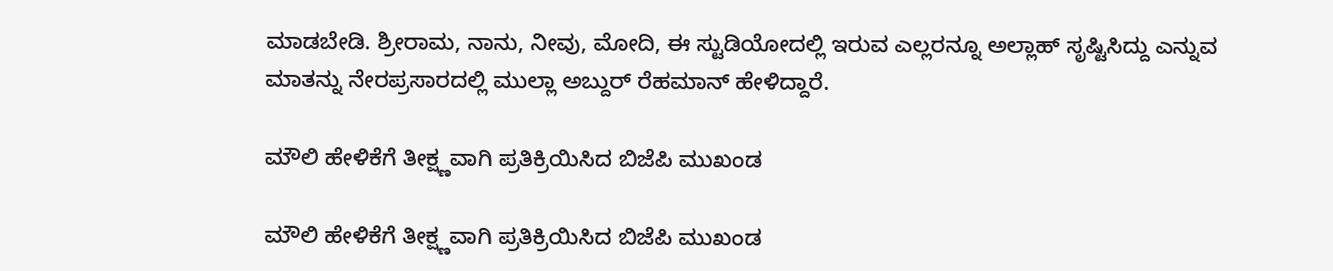ಮಾಡಬೇಡಿ. ಶ್ರೀರಾಮ, ನಾನು, ನೀವು, ಮೋದಿ, ಈ ಸ್ಟುಡಿಯೋದಲ್ಲಿ ಇರುವ ಎಲ್ಲರನ್ನೂ ಅಲ್ಲಾಹ್ ಸೃಷ್ಟಿಸಿದ್ದು ಎನ್ನುವ ಮಾತನ್ನು ನೇರಪ್ರಸಾರದಲ್ಲಿ ಮುಲ್ಲಾ ಅಬ್ದುರ್ ರೆಹಮಾನ್ ಹೇಳಿದ್ದಾರೆ.

ಮೌಲಿ ಹೇಳಿಕೆಗೆ ತೀಕ್ಷ್ಣವಾಗಿ ಪ್ರತಿಕ್ರಿಯಿಸಿದ ಬಿಜೆಪಿ ಮುಖಂಡ

ಮೌಲಿ ಹೇಳಿಕೆಗೆ ತೀಕ್ಷ್ಣವಾಗಿ ಪ್ರತಿಕ್ರಿಯಿಸಿದ ಬಿಜೆಪಿ ಮುಖಂಡ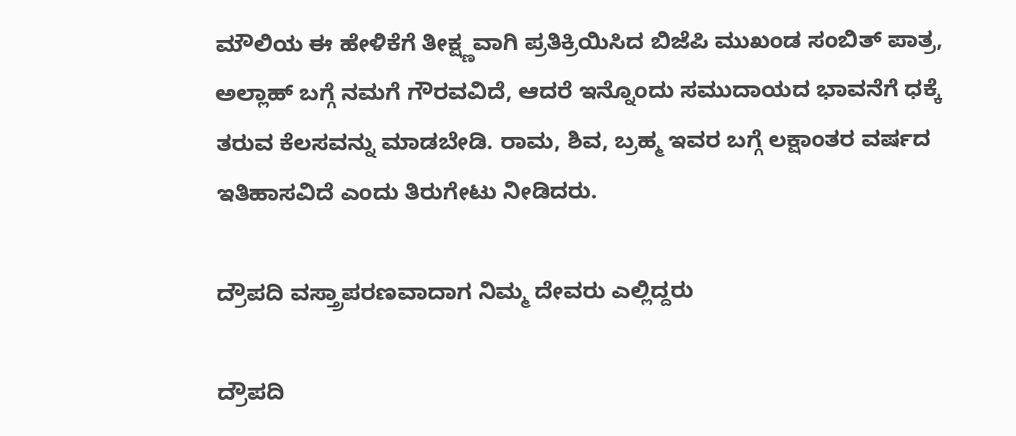ಮೌಲಿಯ ಈ ಹೇಳಿಕೆಗೆ ತೀಕ್ಷ್ಣವಾಗಿ ಪ್ರತಿಕ್ರಿಯಿಸಿದ ಬಿಜೆಪಿ ಮುಖಂಡ ಸಂಬಿತ್ ಪಾತ್ರ, ಅಲ್ಲಾಹ್ ಬಗ್ಗೆ ನಮಗೆ ಗೌರವವಿದೆ, ಆದರೆ ಇನ್ನೊಂದು ಸಮುದಾಯದ ಭಾವನೆಗೆ ಧಕ್ಕೆ ತರುವ ಕೆಲಸವನ್ನು ಮಾಡಬೇಡಿ. ರಾಮ, ಶಿವ, ಬ್ರಹ್ಮ ಇವರ ಬಗ್ಗೆ ಲಕ್ಷಾಂತರ ವರ್ಷದ ಇತಿಹಾಸವಿದೆ ಎಂದು ತಿರುಗೇಟು ನೀಡಿದರು.

ದ್ರೌಪದಿ ವಸ್ತ್ರಾಪರಣವಾದಾಗ ನಿಮ್ಮ ದೇವರು ಎಲ್ಲಿದ್ದರು

ದ್ರೌಪದಿ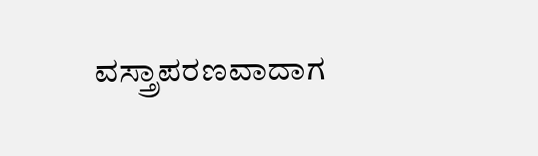ವಸ್ತ್ರಾಪರಣವಾದಾಗ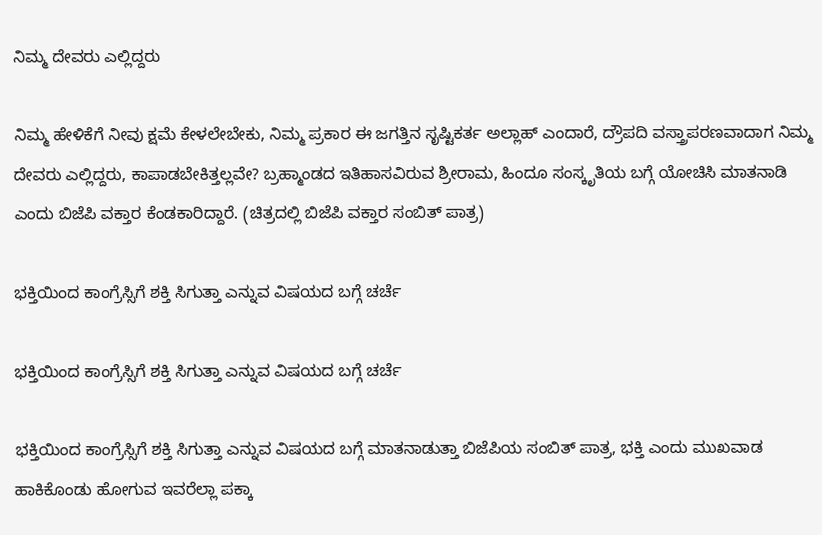ನಿಮ್ಮ ದೇವರು ಎಲ್ಲಿದ್ದರು

ನಿಮ್ಮ ಹೇಳಿಕೆಗೆ ನೀವು ಕ್ಷಮೆ ಕೇಳಲೇಬೇಕು, ನಿಮ್ಮ ಪ್ರಕಾರ ಈ ಜಗತ್ತಿನ ಸೃಷ್ಟಿಕರ್ತ ಅಲ್ಲಾಹ್ ಎಂದಾರೆ, ದ್ರೌಪದಿ ವಸ್ತ್ರಾಪರಣವಾದಾಗ ನಿಮ್ಮ ದೇವರು ಎಲ್ಲಿದ್ದರು, ಕಾಪಾಡಬೇಕಿತ್ತಲ್ಲವೇ? ಬ್ರಹ್ಮಾಂಡದ ಇತಿಹಾಸವಿರುವ ಶ್ರೀರಾಮ, ಹಿಂದೂ ಸಂಸ್ಕೃತಿಯ ಬಗ್ಗೆ ಯೋಚಿಸಿ ಮಾತನಾಡಿ ಎಂದು ಬಿಜೆಪಿ ವಕ್ತಾರ ಕೆಂಡಕಾರಿದ್ದಾರೆ. (ಚಿತ್ರದಲ್ಲಿ ಬಿಜೆಪಿ ವಕ್ತಾರ ಸಂಬಿತ್ ಪಾತ್ರ)

ಭಕ್ತಿಯಿಂದ ಕಾಂಗ್ರೆಸ್ಸಿಗೆ ಶಕ್ತಿ ಸಿಗುತ್ತಾ ಎನ್ನುವ ವಿಷಯದ ಬಗ್ಗೆ ಚರ್ಚೆ

ಭಕ್ತಿಯಿಂದ ಕಾಂಗ್ರೆಸ್ಸಿಗೆ ಶಕ್ತಿ ಸಿಗುತ್ತಾ ಎನ್ನುವ ವಿಷಯದ ಬಗ್ಗೆ ಚರ್ಚೆ

ಭಕ್ತಿಯಿಂದ ಕಾಂಗ್ರೆಸ್ಸಿಗೆ ಶಕ್ತಿ ಸಿಗುತ್ತಾ ಎನ್ನುವ ವಿಷಯದ ಬಗ್ಗೆ ಮಾತನಾಡುತ್ತಾ ಬಿಜೆಪಿಯ ಸಂಬಿತ್ ಪಾತ್ರ, ಭಕ್ತಿ ಎಂದು ಮುಖವಾಡ ಹಾಕಿಕೊಂಡು ಹೋಗುವ ಇವರೆಲ್ಲಾ ಪಕ್ಕಾ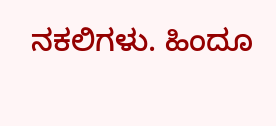ನಕಲಿಗಳು. ಹಿಂದೂ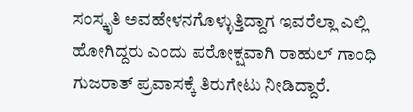ಸಂಸ್ಕೃತಿ ಅವಹೇಳನಗೊಳ್ಳುತ್ತಿದ್ದಾಗ ಇವರೆಲ್ಲಾ ಎಲ್ಲಿ ಹೋಗಿದ್ದರು ಎಂದು ಪರೋಕ್ಷವಾಗಿ ರಾಹುಲ್ ಗಾಂಧಿ ಗುಜರಾತ್ ಪ್ರವಾಸಕ್ಕೆ ತಿರುಗೇಟು ನೀಡಿದ್ದಾರೆ.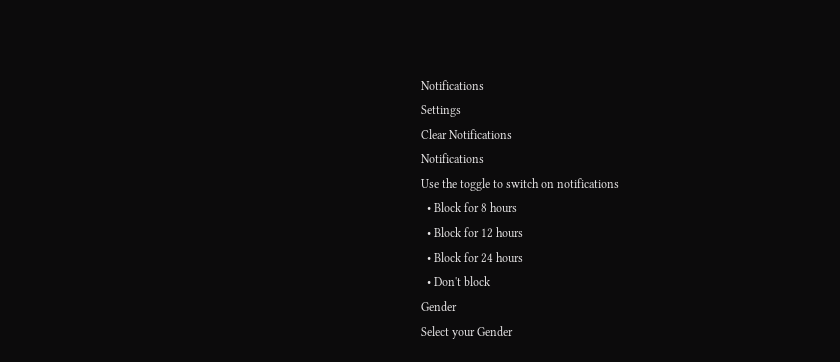Notifications
Settings
Clear Notifications
Notifications
Use the toggle to switch on notifications
  • Block for 8 hours
  • Block for 12 hours
  • Block for 24 hours
  • Don't block
Gender
Select your Gender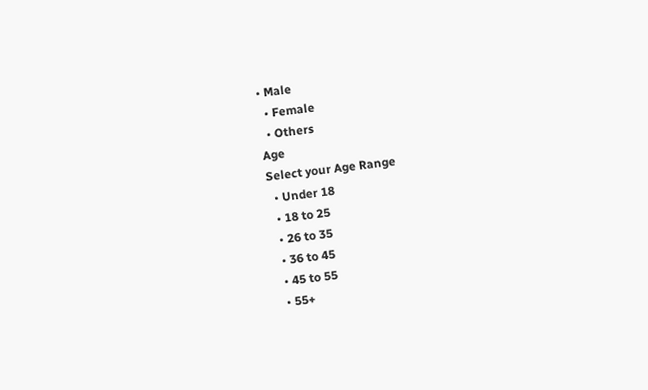• Male
  • Female
  • Others
Age
Select your Age Range
  • Under 18
  • 18 to 25
  • 26 to 35
  • 36 to 45
  • 45 to 55
  • 55+